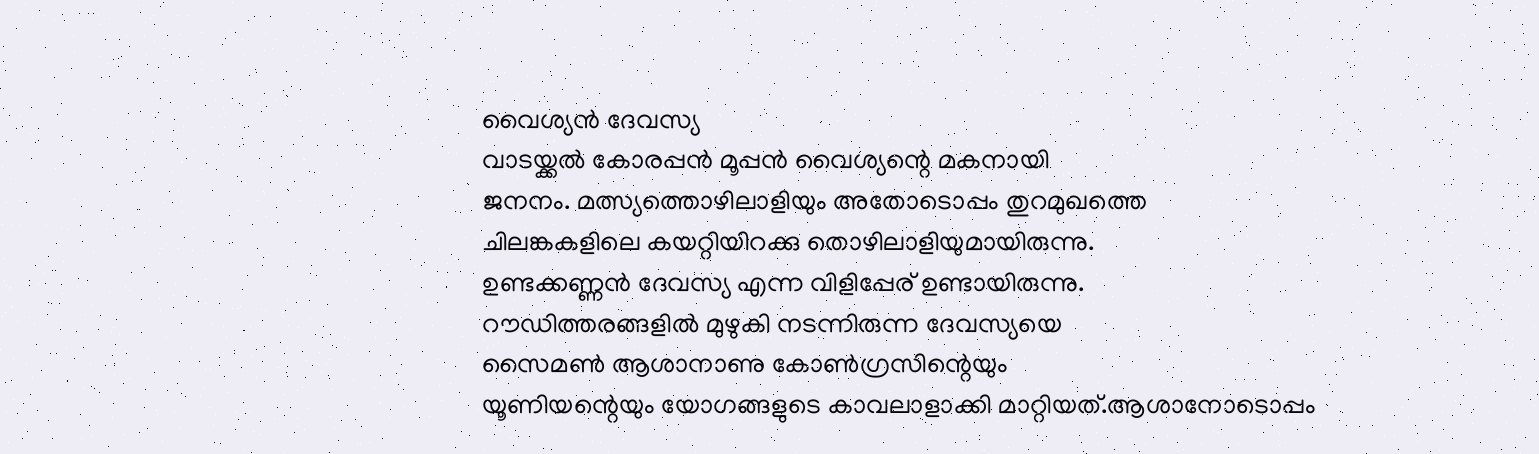വൈശ്യൻ ദേവസ്യ
വാടയ്ക്കൽ കോരപ്പൻ മൂപ്പൻ വൈശ്യന്റെ മകനായി
ജനനം. മത്സ്യത്തൊഴിലാളിയും അതോടൊപ്പം തുറമുഖത്തെ
ചിലങ്കകളിലെ കയറ്റിയിറക്കു തൊഴിലാളിയുമായിരുന്നു.
ഉണ്ടക്കണ്ണൻ ദേവസ്യ എന്ന വിളിപ്പേര് ഉണ്ടായിരുന്നു.
റൗഡിത്തരങ്ങളിൽ മുഴുകി നടന്നിരുന്ന ദേവസ്യയെ
സൈമൺ ആശാനാണു കോൺഗ്രസിന്റെയും
യൂണിയന്റെയും യോഗങ്ങളുടെ കാവലാളാക്കി മാറ്റിയത്.ആശാനോടൊപ്പം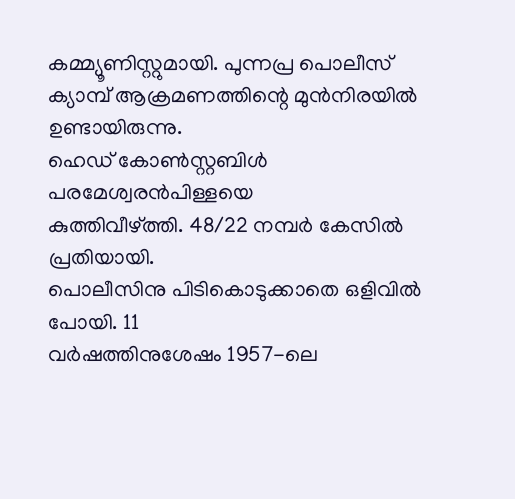കമ്മ്യൂണിസ്റ്റുമായി. പുന്നപ്ര പൊലീസ്
ക്യാമ്പ് ആക്രമണത്തിന്റെ മുൻനിരയിൽ ഉണ്ടായിരുന്നു.
ഹെഡ് കോൺസ്റ്റബിൾ പരമേശ്വരൻപിള്ളയെ
കുത്തിവീഴ്ത്തി. 48/22 നമ്പർ കേസിൽ പ്രതിയായി.
പൊലീസിനു പിടികൊടുക്കാതെ ഒളിവിൽ പോയി. 11
വർഷത്തിനുശേഷം 1957-ലെ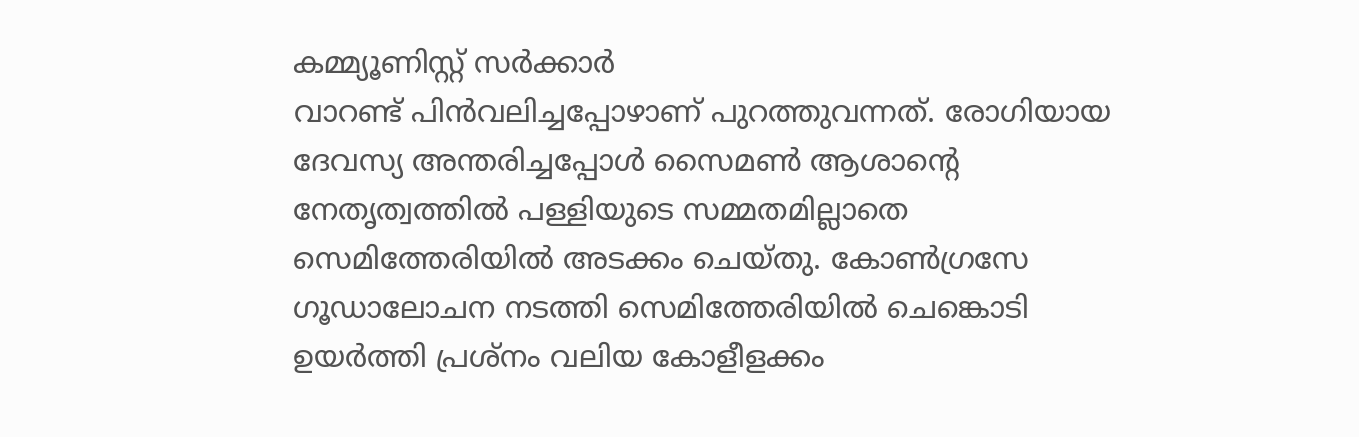കമ്മ്യൂണിസ്റ്റ് സർക്കാർ
വാറണ്ട് പിൻവലിച്ചപ്പോഴാണ് പുറത്തുവന്നത്. രോഗിയായ
ദേവസ്യ അന്തരിച്ചപ്പോൾ സൈമൺ ആശാന്റെ
നേതൃത്വത്തിൽ പള്ളിയുടെ സമ്മതമില്ലാതെ
സെമിത്തേരിയിൽ അടക്കം ചെയ്തു. കോൺഗ്രസേ
ഗൂഡാലോചന നടത്തി സെമിത്തേരിയിൽ ചെങ്കൊടി
ഉയർത്തി പ്രശ്നം വലിയ കോളീളക്കം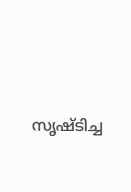സൃഷ്ടിച്ച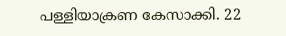പള്ളിയാക്രണ കേസാക്കി. 22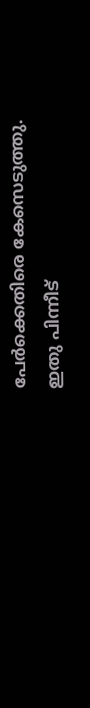പേർക്കെതിരെ കേസെടുത്തു.
ഇതു പിന്നീട്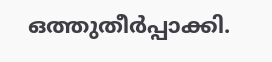ഒത്തുതീർപ്പാക്കി.